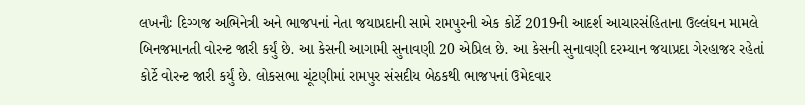લખનૌઃ દિગ્ગજ અભિનેત્રી અને ભાજપનાં નેતા જયાપ્રદાની સામે રામપુરની એક કોર્ટે 2019ની આદર્શ આચારસંહિતાના ઉલ્લંઘન મામલે બિનજમાનતી વોરન્ટ જારી કર્યું છે. આ કેસની આગામી સુનાવણી 20 એપ્રિલ છે. આ કેસની સુનાવણી દરમ્યાન જયાપ્રદા ગેરહાજર રહેતાં કોર્ટે વોરન્ટ જારી કર્યું છે. લોકસભા ચૂંટણીમાં રામપુર સંસદીય બેઠકથી ભાજપનાં ઉમેદવાર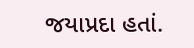જયાપ્રદા હતાં.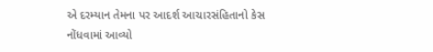એ દરમ્યાન તેમના પર આદર્શ આચારસંહિતાનો કેસ નોંધવામાં આવ્યો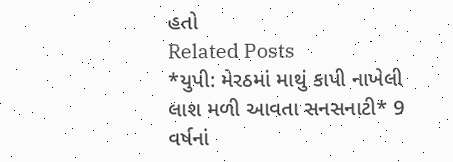હતો
Related Posts
*યુપી: મેરઠમાં માથું કાપી નાખેલી લાશ મળી આવતા સનસનાટી* 9 વર્ષનાં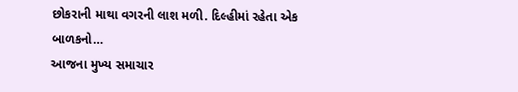છોકરાની માથા વગરની લાશ મળી. દિલ્હીમાં રહેતા એક બાળકનો…
આજના મુખ્ય સમાચાર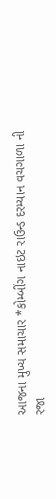આજના મુખ્ય સમાચાર *કોમ્બીંગ નાઇટ રાઉન્ડ દરમ્યાન વચગાળા ની રજા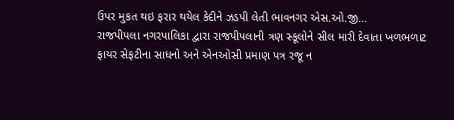ઉપર મુકત થઇ ફરાર થયેલ કેદીને ઝડપી લેતી ભાવનગર એસ.ઓ.જી…
રાજપીપલા નગરપાલિકા દ્વારા રાજપીપલાની ત્રણ સ્કૂલોને સીલ મારી દેવાતા ખળભળાટ
ફાયર સેફટીના સાધનો અને એનઓસી પ્રમાણ પત્ર રજૂ ન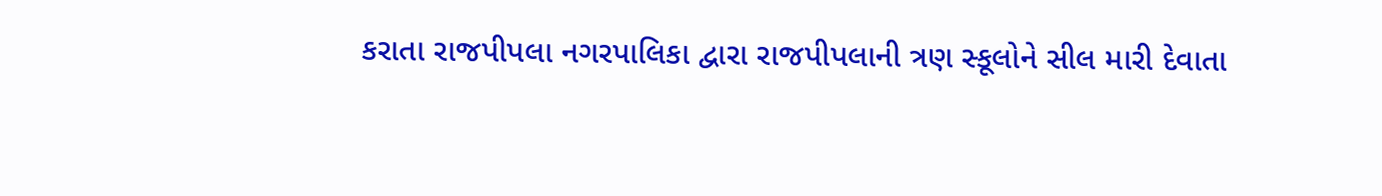કરાતા રાજપીપલા નગરપાલિકા દ્વારા રાજપીપલાની ત્રણ સ્કૂલોને સીલ મારી દેવાતા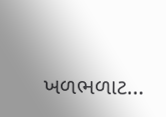ખળભળાટ…